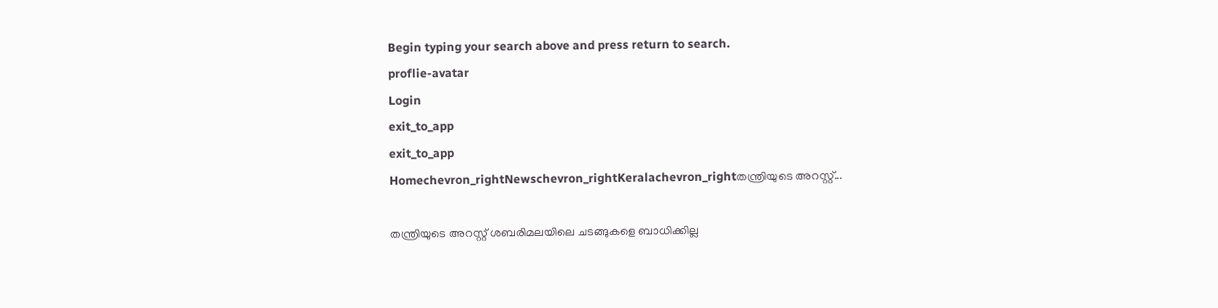Begin typing your search above and press return to search.
proflie-avatar
Login
exit_to_app
exit_to_app
Homechevron_rightNewschevron_rightKeralachevron_rightതന്ത്രിയുടെ അറസ്റ്റ്...

തന്ത്രിയുടെ അറസ്റ്റ് ശബരിമലയിലെ ചടങ്ങുകളെ ബാധിക്കില്ല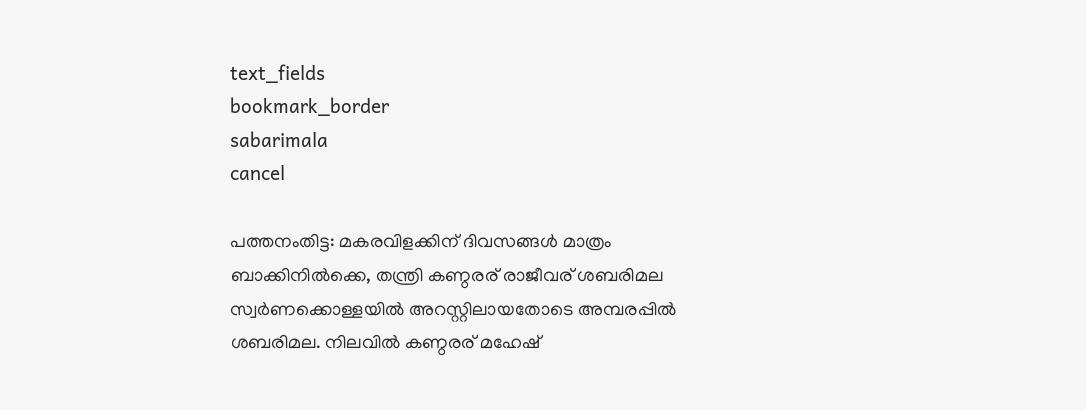text_fields
bookmark_border
sabarimala
cancel

പത്തനംതിട്ട: മകരവിളക്കിന് ദിവസങ്ങൾ മാത്രം ബാക്കിനിൽക്കെ, തന്ത്രി കണ്ഠരര് രാജീവര് ശബരിമല സ്വർണക്കൊള്ളയിൽ അറസ്റ്റിലായതോടെ അമ്പരപ്പിൽ ശബരിമല. നിലവിൽ കണ്ഠരര് മഹേഷ്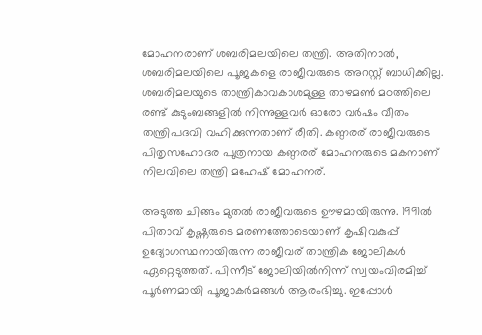മോഹനരാണ് ശബരിമലയിലെ തന്ത്രി. അതിനാൽ, ശബരിമലയിലെ പൂജകളെ രാജീവരുടെ അറസ്റ്റ് ബാധിക്കില്ല. ശബരിമലയുടെ താന്ത്രികാവകാശമുള്ള താഴമണ്‍ മഠത്തിലെ രണ്ട് കുടുംബങ്ങളില്‍ നിന്നുള്ളവർ ഓരോ വര്‍ഷം വീതം തന്ത്രിപദവി വഹിക്കുന്നതാണ് രീതി. കണ്ഠരര് രാജീവരുടെ പിതൃസഹോദര പുത്രനായ കണ്ഠരര് മോഹനരുടെ മകനാണ് നിലവിലെ തന്ത്രി മഹേഷ് മോഹനര്.

അടുത്ത ചിങ്ങം മുതൽ രാജീവരുടെ ഊഴമായിരുന്നു. 1991ൽ പിതാവ് കൃഷ്ണരുടെ മരണത്തോടെയാണ് കൃഷിവകുപ്പ് ഉദ്യോഗസ്ഥനായിരുന്ന രാജീവര് താന്ത്രിക ജോലികൾ ഏറ്റെടുത്തത്. പിന്നീട് ജോലിയിൽനിന്ന് സ്വയംവിരമിച്ച് പൂർണമായി പൂജാകർമങ്ങൾ ആരംഭിച്ചു. ഇപ്പോൾ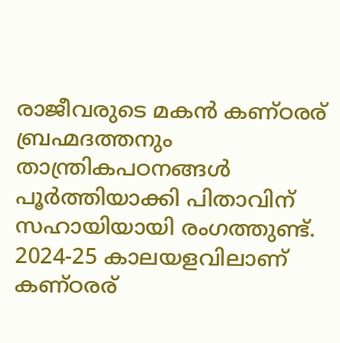രാജീവരുടെ മകൻ കണ്ഠരര് ബ്രഹ്മദത്തനും താന്ത്രികപഠനങ്ങൾ പൂർത്തിയാക്കി പിതാവിന് സഹായിയായി രംഗത്തുണ്ട്. 2024-25 കാലയളവിലാണ് കണ്ഠരര്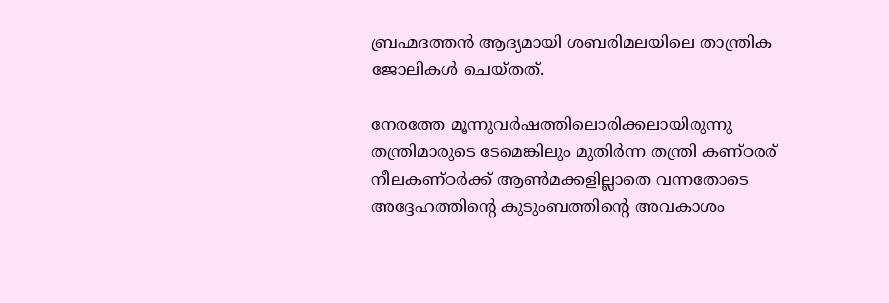ബ്രഹ്മദത്തൻ ആദ്യമായി ശബരിമലയിലെ താന്ത്രിക ജോലികൾ ചെയ്തത്.

നേരത്തേ മൂന്നുവർഷത്തിലൊരിക്കലായിരുന്നു തന്ത്രിമാരുടെ ടേമെങ്കിലും മുതിർന്ന തന്ത്രി കണ്ഠരര് നീലകണ്ഠർക്ക് ആൺമക്കളില്ലാതെ വന്നതോടെ അദ്ദേഹത്തിന്‍റെ കുടുംബത്തിന്‍റെ അവകാശം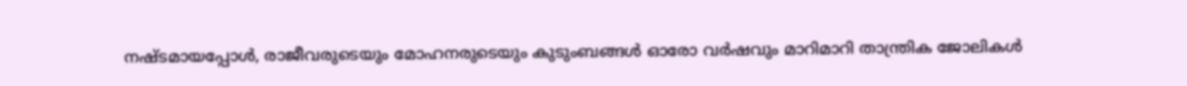നഷ്ടമായപ്പോൾ, രാജീവരുടെയും മോഹനരുടെയും കുടുംബങ്ങൾ ഓരോ വർഷവും മാറിമാറി താന്ത്രിക ജോലികൾ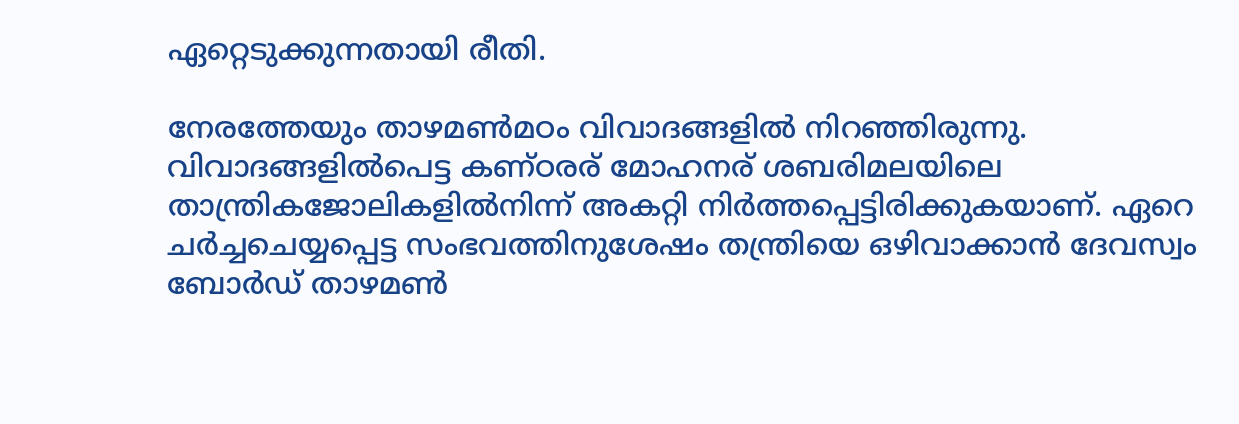ഏറ്റെടുക്കുന്നതായി രീതി.

നേരത്തേയും താഴമൺമഠം വിവാദങ്ങളിൽ നിറഞ്ഞിരുന്നു. വിവാദങ്ങളിൽപെട്ട കണ്ഠരര് മോഹനര് ശബരിമലയിലെ താന്ത്രികജോലികളിൽനിന്ന് അകറ്റി നിർത്തപ്പെട്ടിരിക്കുകയാണ്. ഏറെ ചർച്ചചെയ്യപ്പെട്ട സംഭവത്തിനുശേഷം തന്ത്രിയെ ഒഴിവാക്കാൻ ദേവസ്വം ബോർഡ് താഴമൺ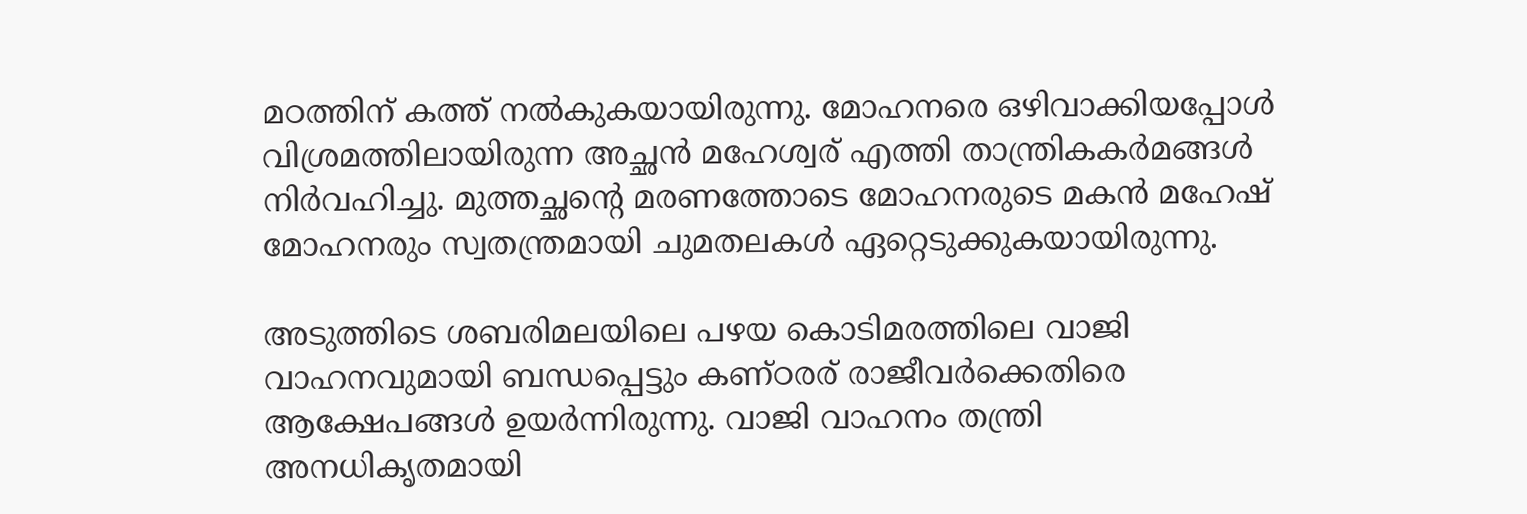മഠത്തിന് കത്ത് നൽകുകയായിരുന്നു. മോഹനരെ ഒഴിവാക്കിയപ്പോൾ വിശ്രമത്തിലായിരുന്ന അച്ഛൻ മഹേശ്വര് എത്തി താന്ത്രികകർമങ്ങൾ നിർവഹിച്ചു. മുത്തച്ഛന്‍റെ മരണത്തോടെ മോഹനരുടെ മകൻ മഹേഷ് മോഹനരും സ്വതന്ത്രമായി ചുമതലകൾ ഏറ്റെടുക്കുകയായിരുന്നു.

അടുത്തിടെ ശബരിമലയിലെ പഴയ കൊടിമരത്തിലെ വാജി വാഹനവുമായി ബന്ധപ്പെട്ടും കണ്ഠരര് രാജീവർക്കെതിരെ ആക്ഷേപങ്ങൾ ഉയർന്നിരുന്നു. വാജി വാഹനം തന്ത്രി അനധികൃതമായി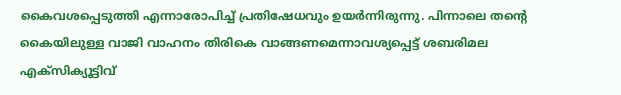കൈവശപ്പെടുത്തി എന്നാരോപിച്ച് പ്രതിഷേധവും ഉയർന്നിരുന്നു. പിന്നാലെ തന്‍റെ കൈയിലുള്ള വാജി വാഹനം തിരികെ വാങ്ങണമെന്നാവശ്യപ്പെട്ട് ശബരിമല എക്‌സിക്യൂട്ടിവ്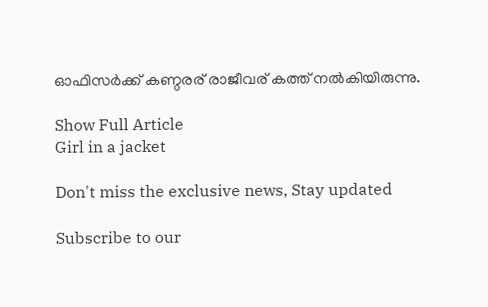ഓഫിസര്‍ക്ക് കണ്ഠരര് രാജീവര് കത്ത് നല്‍കിയിരുന്നു.

Show Full Article
Girl in a jacket

Don't miss the exclusive news, Stay updated

Subscribe to our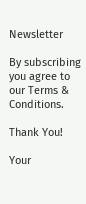Newsletter

By subscribing you agree to our Terms & Conditions.

Thank You!

Your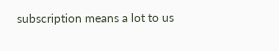subscription means a lot to us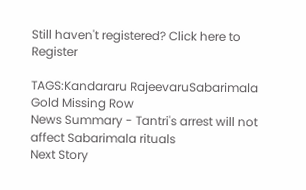Still haven't registered? Click here to Register

TAGS:Kandararu RajeevaruSabarimala Gold Missing Row
News Summary - Tantri's arrest will not affect Sabarimala rituals
Next Story